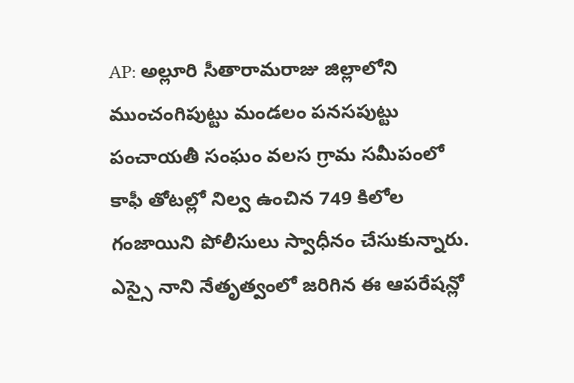AP: అల్లూరి సీతారామరాజు జిల్లాలోని ముంచంగిపుట్టు మండలం పనసపుట్టు పంచాయతీ సంఘం వలస గ్రామ సమీపంలో కాఫీ తోటల్లో నిల్వ ఉంచిన 749 కిలోల గంజాయిని పోలీసులు స్వాధీనం చేసుకున్నారు. ఎస్సై నాని నేతృత్వంలో జరిగిన ఈ ఆపరేషన్లో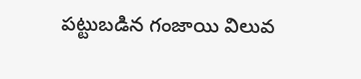పట్టుబడిన గంజాయి విలువ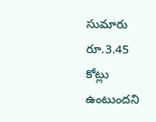సుమారు రూ.3.45 కోట్లు ఉంటుందని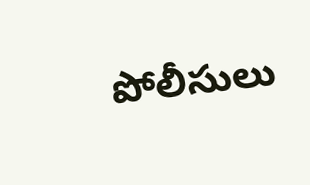పోలీసులు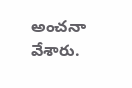అంచనా వేశారు.